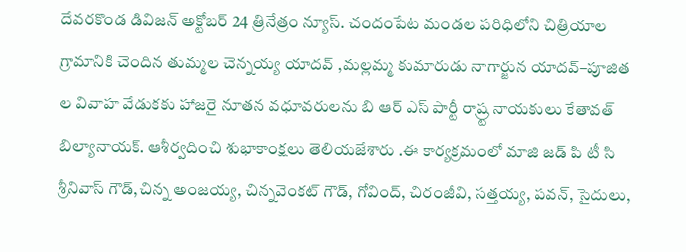దేవరకొండ డివిజన్ అక్టోబర్ 24 త్రినేత్రం న్యూస్. చందంపేట మండల పరిధిలోని చిత్రియాల గ్రామానికి చెందిన తుమ్మల చెన్నయ్య యాదవ్ ,మల్లమ్మ కుమారుడు నాగార్జున యాదవ్–పూజిత ల వివాహ వేడుకకు హాజరై నూతన వధూవరులను బి ఆర్ ఎస్ పార్టీ రాష్ర్ట నాయకులు కేతావత్ బిల్యానాయక్. ఆశీర్వదించి శుభాకాంక్షలు తెలియజేశారు .ఈ కార్యక్రమంలో మాజి జడ్ పి టీ సి శ్రీనివాస్ గౌడ్,చిన్న అంజయ్య, చిన్నవెంకట్ గౌడ్, గోవింద్, చిరంజీవి, సత్తయ్య, పవన్, సైదులు,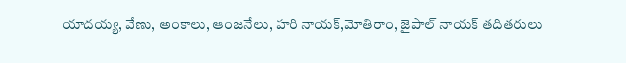యాదయ్య, వేణు, అంకాలు, ఆంజనేలు, హరి నాయక్,మోతిరాం, జైపాల్ నాయక్ తదితరులు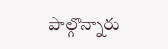పాల్గొన్నారు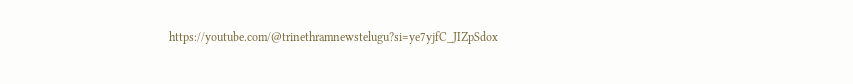https://youtube.com/@trinethramnewstelugu?si=ye7yjfC_JIZpSdox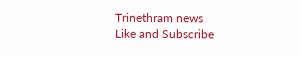Trinethram news
Like and Subscribe